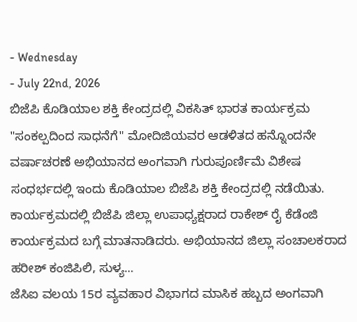- Wednesday
- July 22nd, 2026
ಬಿಜೆಪಿ ಕೊಡಿಯಾಲ ಶಕ್ತಿ ಕೇಂದ್ರದಲ್ಲಿ ವಿಕಸಿತ್ ಭಾರತ ಕಾರ್ಯಕ್ರಮ "ಸಂಕಲ್ಪದಿಂದ ಸಾಧನೆಗೆ" ಮೋದಿಜಿಯವರ ಆಡಳಿತದ ಹನ್ನೊಂದನೇ ವರ್ಷಾಚರಣೆ ಅಭಿಯಾನದ ಅಂಗವಾಗಿ ಗುರುಪೂರ್ಣಿಮೆ ವಿಶೇಷ ಸಂಧರ್ಭದಲ್ಲಿ ಇಂದು ಕೊಡಿಯಾಲ ಬಿಜೆಪಿ ಶಕ್ತಿ ಕೇಂದ್ರದಲ್ಲಿ ನಡೆಯಿತು. ಕಾರ್ಯಕ್ರಮದಲ್ಲಿ ಬಿಜೆಪಿ ಜಿಲ್ಲಾ ಉಪಾಧ್ಯಕ್ಷರಾದ ರಾಕೇಶ್ ರೈ ಕೆಡೆಂಜಿ ಕಾರ್ಯಕ್ರಮದ ಬಗ್ಗೆ ಮಾತನಾಡಿದರು. ಅಭಿಯಾನದ ಜಿಲ್ಲಾ ಸಂಚಾಲಕರಾದ ಹರೀಶ್ ಕಂಜಿಪಿಲಿ, ಸುಳ್ಯ...
ಜೆಸಿಐ ವಲಯ 15ರ ವ್ಯವಹಾರ ವಿಭಾಗದ ಮಾಸಿಕ ಹಬ್ಬದ ಅಂಗವಾಗಿ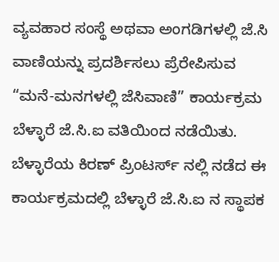ವ್ಯವಹಾರ ಸಂಸ್ಥೆ ಅಥವಾ ಅಂಗಡಿಗಳಲ್ಲಿ ಜೆ.ಸಿ ವಾಣಿಯನ್ನು ಪ್ರದರ್ಶಿಸಲು ಪ್ರೆರೇಪಿಸುವ “ಮನೆ-ಮನಗಳಲ್ಲಿ ಜೆಸಿವಾಣಿ” ಕಾರ್ಯಕ್ರಮ ಬೆಳ್ಳಾರೆ ಜೆ.ಸಿ.ಐ ವತಿಯಿಂದ ನಡೆಯಿತು. ಬೆಳ್ಳಾರೆಯ ಕಿರಣ್ ಪ್ರಿಂಟರ್ಸ್ ನಲ್ಲಿ ನಡೆದ ಈ ಕಾರ್ಯಕ್ರಮದಲ್ಲಿ ಬೆಳ್ಳಾರೆ ಜೆ.ಸಿ.ಐ ನ ಸ್ಥಾಪಕ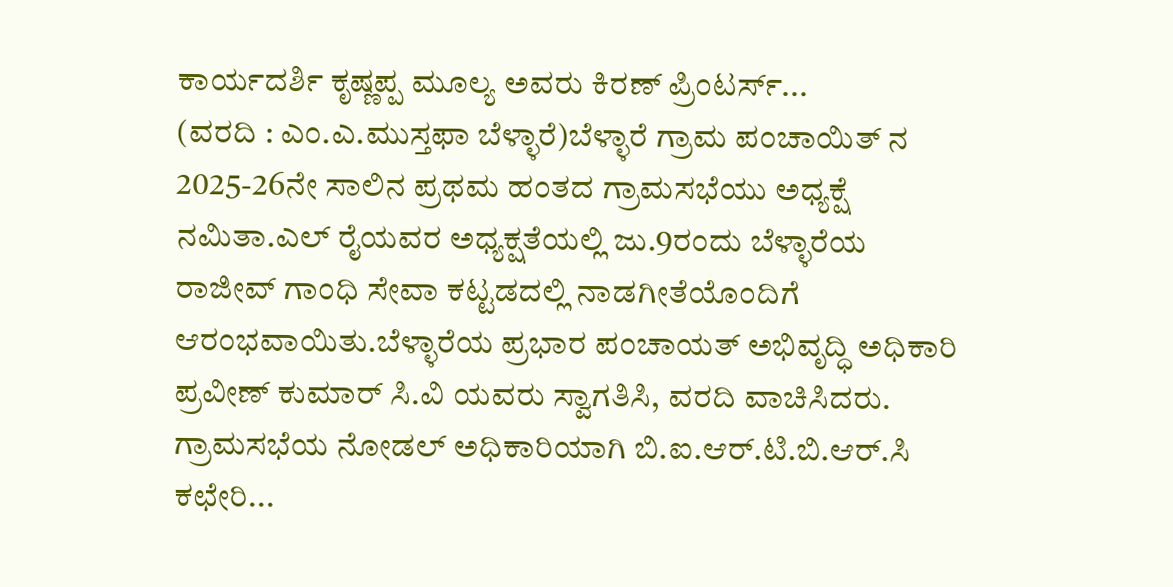ಕಾರ್ಯದರ್ಶಿ ಕೃಷ್ಣಪ್ಪ ಮೂಲ್ಯ ಅವರು ಕಿರಣ್ ಪ್ರಿಂಟರ್ಸ್...
(ವರದಿ : ಎಂ.ಎ.ಮುಸ್ತಫಾ ಬೆಳ್ಳಾರೆ)ಬೆಳ್ಳಾರೆ ಗ್ರಾಮ ಪಂಚಾಯಿತ್ ನ 2025-26ನೇ ಸಾಲಿನ ಪ್ರಥಮ ಹಂತದ ಗ್ರಾಮಸಭೆಯು ಅಧ್ಯಕ್ಷೆ ನಮಿತಾ.ಎಲ್ ರೈಯವರ ಅಧ್ಯಕ್ಷತೆಯಲ್ಲಿ ಜು.9ರಂದು ಬೆಳ್ಳಾರೆಯ ರಾಜೀವ್ ಗಾಂಧಿ ಸೇವಾ ಕಟ್ಟಡದಲ್ಲಿ ನಾಡಗೀತೆಯೊಂದಿಗೆ ಆರಂಭವಾಯಿತು.ಬೆಳ್ಳಾರೆಯ ಪ್ರಭಾರ ಪಂಚಾಯತ್ ಅಭಿವೃದ್ಧಿ ಅಧಿಕಾರಿ ಪ್ರವೀಣ್ ಕುಮಾರ್ ಸಿ.ವಿ ಯವರು ಸ್ವಾಗತಿಸಿ, ವರದಿ ವಾಚಿಸಿದರು. ಗ್ರಾಮಸಭೆಯ ನೋಡಲ್ ಅಧಿಕಾರಿಯಾಗಿ ಬಿ.ಐ.ಆರ್.ಟಿ.ಬಿ.ಆರ್.ಸಿ ಕಛೇರಿ...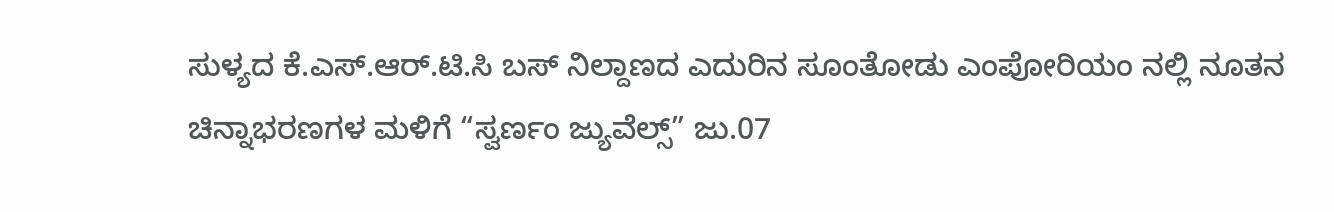ಸುಳ್ಯದ ಕೆ.ಎಸ್.ಆರ್.ಟಿ.ಸಿ ಬಸ್ ನಿಲ್ದಾಣದ ಎದುರಿನ ಸೂಂತೋಡು ಎಂಪೋರಿಯಂ ನಲ್ಲಿ ನೂತನ ಚಿನ್ನಾಭರಣಗಳ ಮಳಿಗೆ “ಸ್ವರ್ಣಂ ಜ್ಯುವೆಲ್ಸ್” ಜು.07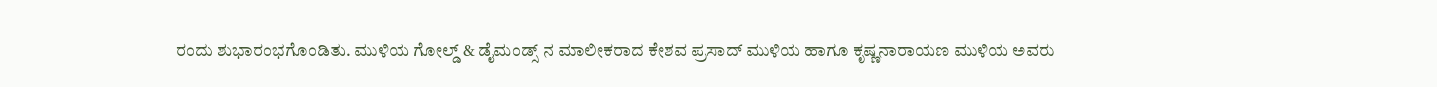ರಂದು ಶುಭಾರಂಭಗೊಂಡಿತು. ಮುಳಿಯ ಗೋಲ್ಡ್ & ಡೈಮಂಡ್ಸ್ ನ ಮಾಲೀಕರಾದ ಕೇಶವ ಪ್ರಸಾದ್ ಮುಳಿಯ ಹಾಗೂ ಕೃಷ್ಣನಾರಾಯಣ ಮುಳಿಯ ಅವರು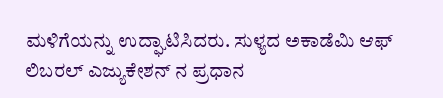ಮಳಿಗೆಯನ್ನು ಉದ್ಘಾಟಿಸಿದರು. ಸುಳ್ಯದ ಅಕಾಡೆಮಿ ಆಫ್ ಲಿಬರಲ್ ಎಜ್ಯುಕೇಶನ್ ನ ಪ್ರಧಾನ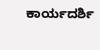ಕಾರ್ಯದರ್ಶಿ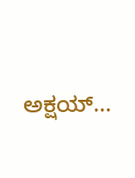ಅಕ್ಷಯ್...